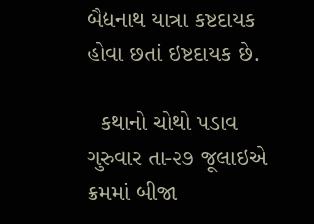બૈદ્યનાથ યાત્રા કષ્ટદાયક હોવા છતાં ઇષ્ટદાયક છે.

  કથાનો ચોથો પડાવ ગુરુવાર તા-૨૭ જૂલાઇએ ક્રમમાં બીજા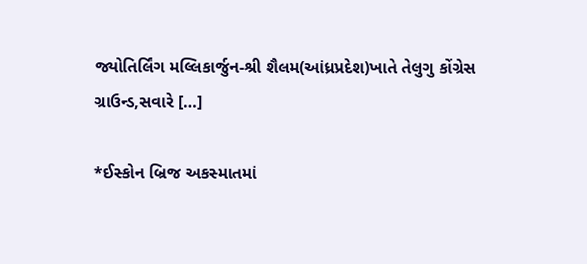જ્યોતિર્લિંગ મલ્લિકાર્જુન-શ્રી શૈલમ(આંધ્રપ્રદેશ)ખાતે તેલુગુ કોંગ્રેસ ગ્રાઉન્ડ,સવારે […]

*ઈસ્કોન બ્રિજ અકસ્માતમાં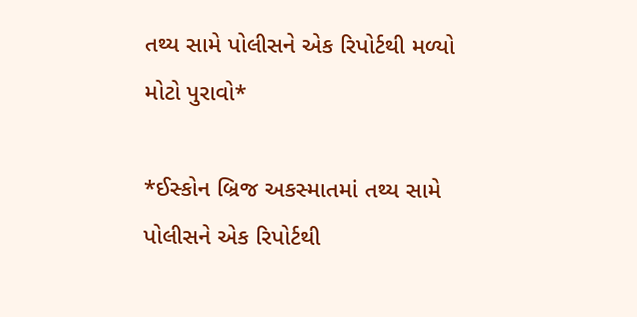તથ્ય સામે પોલીસને એક રિપોર્ટથી મળ્યો મોટો પુરાવો*

*ઈસ્કોન બ્રિજ અકસ્માતમાં તથ્ય સામે પોલીસને એક રિપોર્ટથી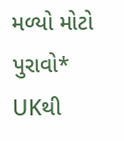મળ્યો મોટો પુરાવો* UKથી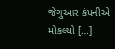જેગુઆર કંપનીએ મોકલ્યો […]